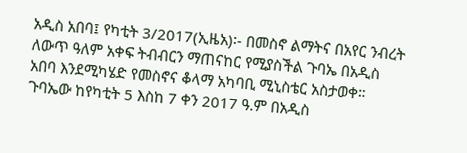አዲስ አበባ፤ የካቲት 3/2017(ኢዜአ)፡- በመስኖ ልማትና በአየር ንብረት ለውጥ ዓለም አቀፍ ትብብርን ማጠናከር የሚያስችል ጉባኤ በአዲስ አበባ እንደሚካሄድ የመስኖና ቆላማ አካባቢ ሚኒስቴር አስታወቀ።
ጉባኤው ከየካቲት 5 እስከ 7 ቀን 2017 ዓ.ም በአዲስ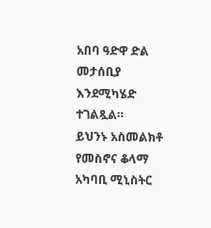አበባ ዓድዋ ድል መታሰቢያ እንደሚካሄድ ተገልጿል።
ይህንኑ አስመልክቶ የመስኖና ቆላማ አካባቢ ሚኒስትር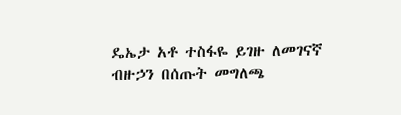ዴኤታ አቶ ተስፋዬ ይገዙ ለመገናኛ ብዙኃን በሰጡት መግለጫ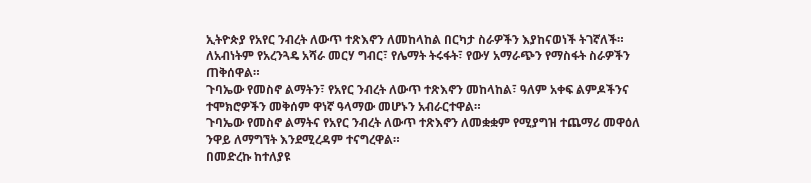ኢትዮጵያ የአየር ንብረት ለውጥ ተጽእኖን ለመከላከል በርካታ ስራዎችን እያከናወነች ትገኛለች።
ለአብነትም የአረንጓዴ አሻራ መርሃ ግብር፣ የሌማት ትሩፋት፣ የውሃ አማራጭን የማስፋት ስራዎችን ጠቅሰዋል።
ጉባኤው የመስኖ ልማትን፣ የአየር ንብረት ለውጥ ተጽእኖን መከላከል፣ ዓለም አቀፍ ልምዶችንና ተሞክሮዎችን መቅሰም ዋነኛ ዓላማው መሆኑን አብራርተዋል።
ጉባኤው የመስኖ ልማትና የአየር ንብረት ለውጥ ተጽእኖን ለመቋቋም የሚያግዝ ተጨማሪ መዋዕለ ንዋይ ለማግኘት እንደሚረዳም ተናግረዋል።
በመድረኩ ከተለያዩ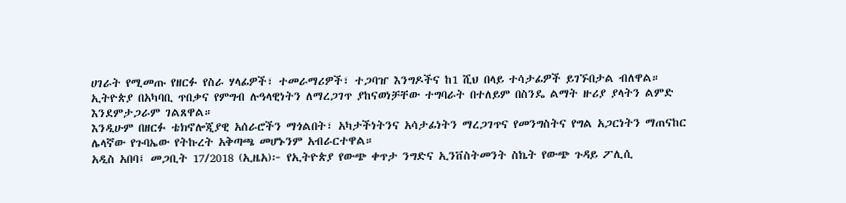ሀገራት የሚመጡ የዘርፉ የስራ ሃላፊዎች፣ ተመራማሪዎች፣ ተጋባዠ እንግዶችና ከ1 ሺህ በላይ ተሳታፊዎች ይገኙበታል ብለዋል።
ኢትዮጵያ በአካባቢ ጥበቃና የምግብ ሉዓላዊነትን ለማረጋገጥ ያከናወነቻቸው ተግባራት በተለይም በስንዴ ልማት ዙሪያ ያላትን ልምድ እንደምታጋራም ገልጸዋል።
እንዲሁም በዘርፉ ቴክኖሎጂያዊ አሰራሮችን ማጎልበት፣ አካታችነትንና አሳታፊነትን ማረጋገጥና የመንግስትና የግል አጋርነትን ማጠናከር ሌላኛው የጉባኤው የትኩረት አቅጣጫ መሆኑንም አብራርተዋል።
አዲስ አበባ፤ መጋቢት 17/2018 (ኢዜአ)፦ የኢትዮጵያ የውጭ ቀጥታ ንግድና ኢንቨስትመንት ስኬት የውጭ ጉዳይ ፖሊሲ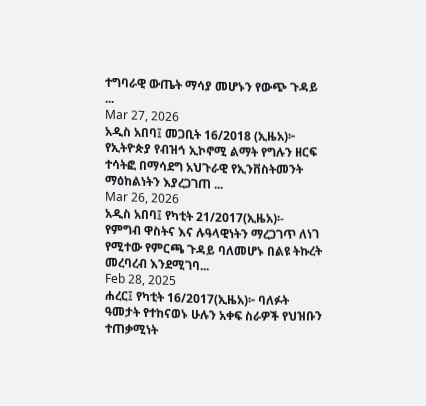ተግባራዊ ውጤት ማሳያ መሆኑን የውጭ ጉዳይ ...
Mar 27, 2026
አዲስ አበባ፤ መጋቢት 16/2018 (ኢዜአ)፦ የኢትዮጵያ የብዝኅ ኢኮኖሚ ልማት የግሉን ዘርፍ ተሳትፎ በማሳደግ አህጉራዊ የኢንቨስትመንት ማዕከልነትን እያረጋገጠ ...
Mar 26, 2026
አዲስ አበባ፤ የካቲት 21/2017(ኢዜአ)፡- የምግብ ዋስትና እና ሉዓላዊነትን ማረጋገጥ ለነገ የሚተው የምርጫ ጉዳይ ባለመሆኑ በልዩ ትኩረት መረባረብ እንደሚገባ...
Feb 28, 2025
ሐረር፤ የካቲት 16/2017(ኢዜአ)፦ ባለፉት ዓመታት የተከናወኑ ሁሉን አቀፍ ስራዎች የህዝቡን ተጠቃሚነት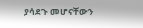ያሳደጉ መሆናቸውን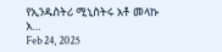የኢንዱስትሪ ሚኒስትሩ አቶ መላኩ አ...
Feb 24, 2025